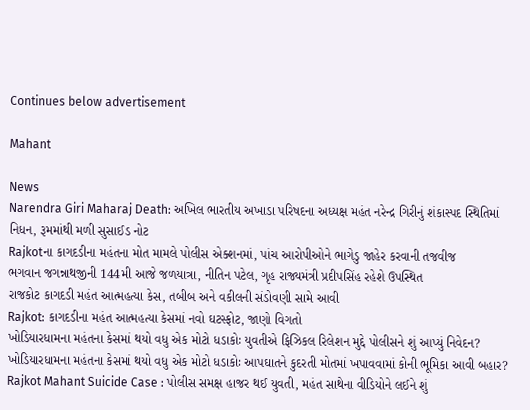Continues below advertisement

Mahant

News
Narendra Giri Maharaj Death: અખિલ ભારતીય અખાડા પરિષદના અધ્યક્ષ મહંત નરેન્દ્ર ગિરીનું શંકાસ્પદ સ્થિતિમાં નિધન, રૂમમાંથી મળી સુસાઈડ નોટ
Rajkotના કાગદડીના મહંતના મોત મામલે પોલીસ એક્શનમાં, પાંચ આરોપીઓને ભાગેડુ જાહેર કરવાની તજવીજ
ભગવાન જગન્નાથજીની 144મી આજે જળયાત્રા, નીતિન પટેલ, ગૃહ રાજ્યમંત્રી પ્રદીપસિંહ રહેશે ઉપસ્થિત
રાજકોટ કાગદડી મહંત આત્મહત્યા કેસ, તબીબ અને વકીલની સંડોવણી સામે આવી
Rajkot: કાગદડીના મહંત આત્મહત્યા કેસમાં નવો ઘટસ્ફોટ, જાણો વિગતો
ખોડિયારધામના મહંતના કેસમાં થયો વધુ એક મોટો ધડાકોઃ યુવતીએ ફિઝિકલ રિલેશન મુદ્દે પોલીસને શું આપ્યું નિવેદન?
ખોડિયારધામના મહંતના કેસમાં થયો વધુ એક મોટો ધડાકોઃ આપઘાતને કુદરતી મોતમાં ખપાવવામાં કોની ભૂમિકા આવી બહાર?
Rajkot Mahant Suicide Case : પોલીસ સમક્ષ હાજર થઈ યુવતી, મહંત સાથેના વીડિયોને લઈને શું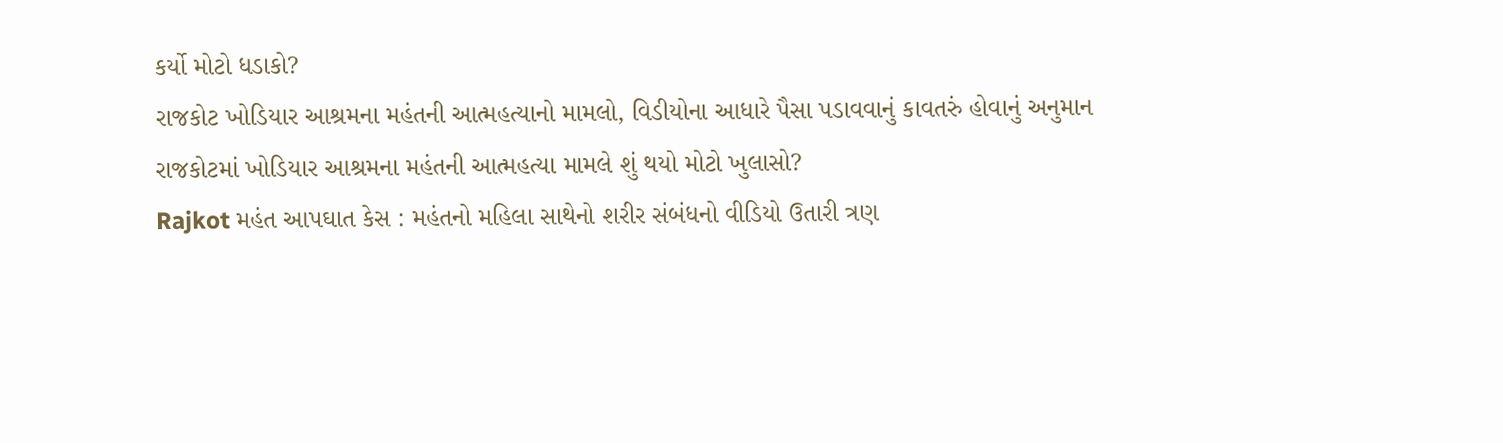કર્યો મોટો ધડાકો?
રાજકોટ ખોડિયાર આશ્રમના મહંતની આત્મહત્યાનો મામલો, વિડીયોના આધારે પૈસા પડાવવાનું કાવતરું હોવાનું અનુમાન
રાજકોટમાં ખોડિયાર આશ્રમના મહંતની આત્મહત્યા મામલે શું થયો મોટો ખુલાસો?
Rajkot મહંત આપઘાત કેસ : મહંતનો મહિલા સાથેનો શરીર સંબંધનો વીડિયો ઉતારી ત્રણ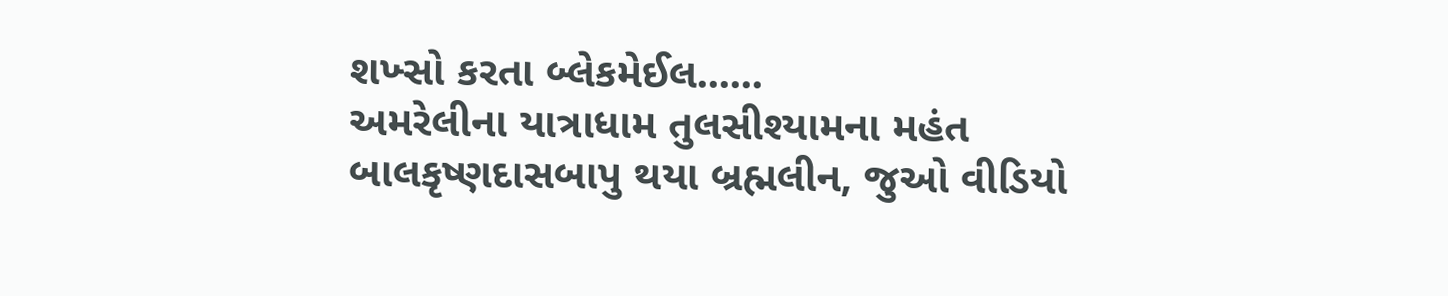શખ્સો કરતા બ્લેકમેઈલ......
અમરેલીના યાત્રાધામ તુલસીશ્યામના મહંત બાલકૃષ્ણદાસબાપુ થયા બ્રહ્મલીન, જુઓ વીડિયો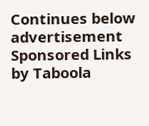Continues below advertisement
Sponsored Links by Taboola